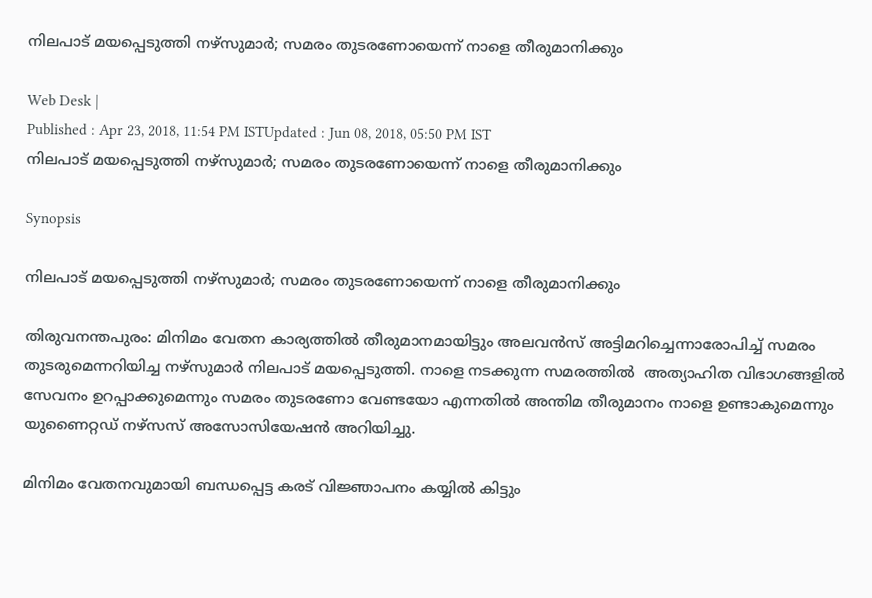നിലപാട് മയപ്പെടുത്തി നഴ്സുമാർ; സമരം തുടരണോയെന്ന് നാളെ തീരുമാനിക്കും

Web Desk |
Published : Apr 23, 2018, 11:54 PM ISTUpdated : Jun 08, 2018, 05:50 PM IST
നിലപാട് മയപ്പെടുത്തി നഴ്സുമാർ; സമരം തുടരണോയെന്ന് നാളെ തീരുമാനിക്കും

Synopsis

നിലപാട് മയപ്പെടുത്തി നഴ്സുമാർ; സമരം തുടരണോയെന്ന് നാളെ തീരുമാനിക്കും

തിരുവനന്തപുരം: മിനിമം വേതന കാര്യത്തില്‍ തീരുമാനമായിട്ടും അലവന്‍സ് അട്ടിമറിച്ചെന്നാരോപിച്ച് സമരം തുടരുമെന്നറിയിച്ച നഴ്സുമാര്‍ നിലപാട് മയപ്പെടുത്തി. നാളെ നടക്കുന്ന സമരത്തില്‍  അത്യാഹിത വിഭാഗങ്ങളിൽ സേവനം ഉറപ്പാക്കുമെന്നും സമരം തുടരണോ വേണ്ടയോ എന്നതിൽ അന്തിമ തീരുമാനം നാളെ ഉണ്ടാകുമെന്നും യുണൈറ്റഡ് നഴ്സസ് അസോസിയേഷന്‍ അറിയിച്ചു.

മിനിമം വേതനവുമായി ബന്ധപ്പെട്ട കരട് വിജ്ഞാപനം കയ്യിൽ കിട്ടും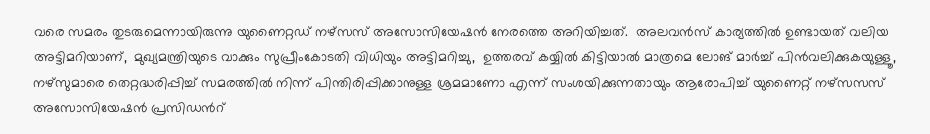വരെ സമരം തുടരുമെന്നായിരുന്നു യുണൈറ്റഡ് നഴ്സസ് അസോസിയേഷന്‍ നേരത്തെ അറിയിച്ചത്.  അലവൻസ് കാര്യത്തിൽ ഉണ്ടായത് വലിയ അട്ടിമറിയാണ്,  മുഖ്യമന്ത്രിയുടെ വാക്കും സുപ്രീംകോടതി വിധിയും അട്ടിമറിച്ചു,  ഉത്തരവ് കയ്യിൽ കിട്ടിയാല്‍ മാത്രമെ ലോങ് മാർച്ച് പിൻവലിക്കുകയുള്ളൂ, നഴ്സുമാരെ തെറ്റദ്ധരിപ്പിച്ച് സമരത്തില്‍ നിന്ന് പിന്തിരിപ്പിക്കാനുള്ള ശ്രമമാണോ എന്ന് സംശയിക്കുന്നതായും ആരോപിച്ച് യുണൈറ്റ‍് നഴ്സസസ് അസോസിയേഷൻ പ്രസിഡന്‍റ്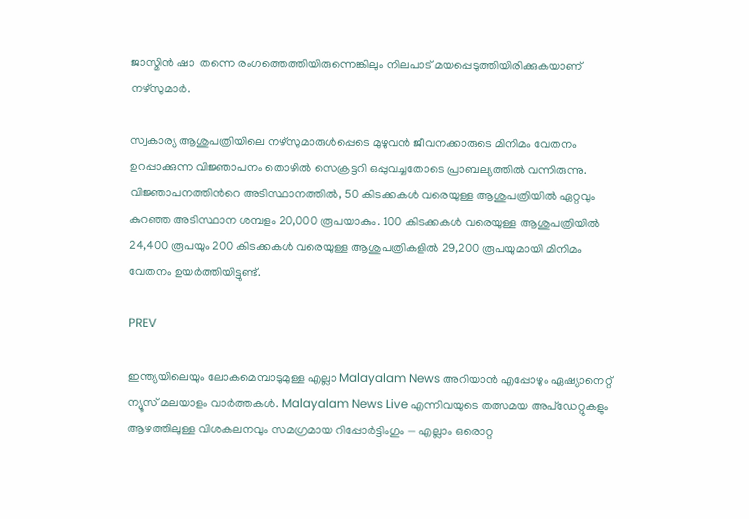ജാസ്മിന്‍ ഷാ  തന്നെ രംഗത്തെത്തിയിരുന്നെങ്കിലും നിലപാട് മയപ്പെടുത്തിയിരിക്കുകയാണ് നഴ്സുമാര്‍.

സ്വകാര്യ ആശുപത്രിയിലെ നഴ്സുമാരുള്‍പ്പെടെ മുഴുവന്‍ ജീവനക്കാരുടെ മിനിമം വേതനം ഉറപ്പാക്കുന്ന വിജ്ഞാപനം തൊഴില്‍ സെക്രട്ടറി ഒപ്പുവച്ചതോടെ പ്രാബല്യത്തില്‍ വന്നിരുന്നു.  വിജ്ഞാപനത്തിന്‍റെ അടിസ്ഥാനത്തില്‍, 50 കിടക്കകള്‍ വരെയുള്ള ആശുപത്രിയില്‍ ഏറ്റവും കുറഞ്ഞ അടിസ്ഥാന ശമ്പളം 20,000 രൂപയാകും. 100 കിടക്കകള്‍ വരെയുള്ള ആശുപത്രിയില്‍ 24,400 രൂപയും 200 കിടക്കകള്‍ വരെയുള്ള ആശുപത്രികളില്‍ 29,200 രൂപയുമായി മിനിമം വേതനം ഉയര്‍ത്തിയിട്ടുണ്ട്.

PREV

ഇന്ത്യയിലെയും ലോകമെമ്പാടുമുള്ള എല്ലാ Malayalam News അറിയാൻ എപ്പോഴും ഏഷ്യാനെറ്റ് ന്യൂസ് മലയാളം വാർത്തകൾ. Malayalam News Live എന്നിവയുടെ തത്സമയ അപ്‌ഡേറ്റുകളും ആഴത്തിലുള്ള വിശകലനവും സമഗ്രമായ റിപ്പോർട്ടിംഗും — എല്ലാം ഒരൊറ്റ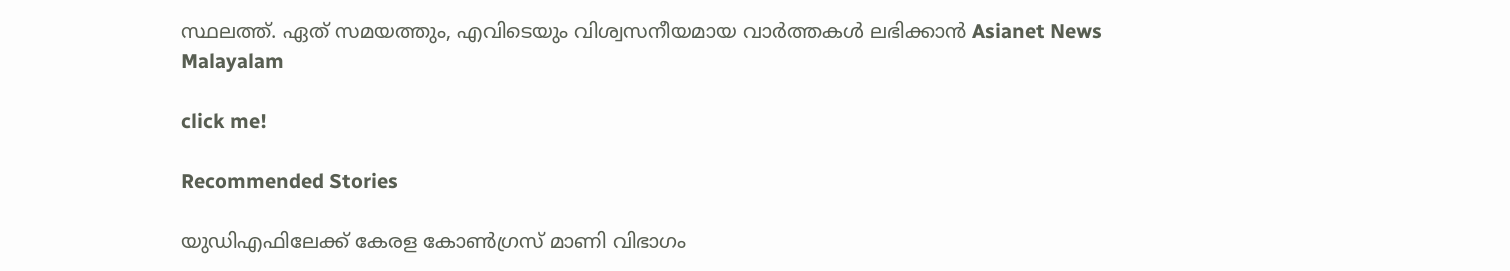സ്ഥലത്ത്. ഏത് സമയത്തും, എവിടെയും വിശ്വസനീയമായ വാർത്തകൾ ലഭിക്കാൻ Asianet News Malayalam

click me!

Recommended Stories

യുഡിഎഫിലേക്ക് കേരള കോൺഗ്രസ് മാണി വിഭാഗം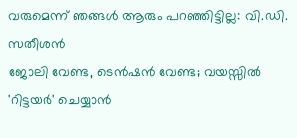വരുമെന്ന് ഞങ്ങൾ ആരും പറഞ്ഞിട്ടില്ല: വി.ഡി. സതീശൻ
ജോലി വേണ്ട, ടെൻഷൻ വേണ്ട; വയസ്സിൽ 'റിട്ടയർ' ചെയ്യാൻ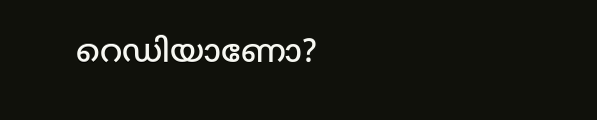റെഡിയാണോ?